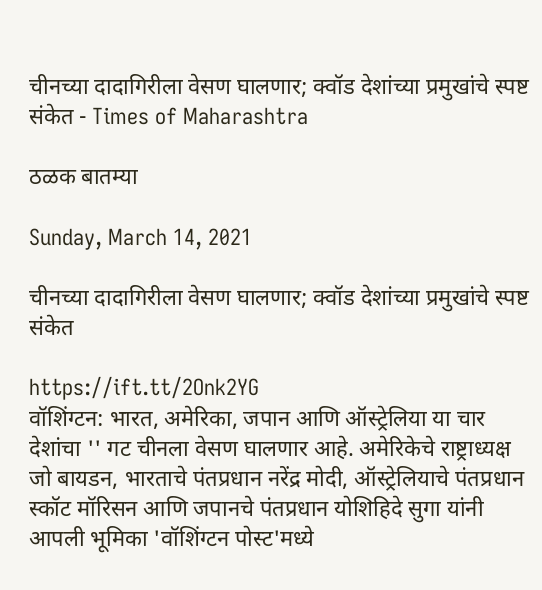चीनच्या दादागिरीला वेसण घालणार; क्वॉड देशांच्या प्रमुखांचे स्पष्ट संकेत - Times of Maharashtra

ठळक बातम्या

Sunday, March 14, 2021

चीनच्या दादागिरीला वेसण घालणार; क्वॉड देशांच्या प्रमुखांचे स्पष्ट संकेत

https://ift.tt/2Onk2YG
वॉशिंग्टन: भारत, अमेरिका, जपान आणि ऑस्ट्रेलिया या चार देशांचा '' गट चीनला वेसण घालणार आहे. अमेरिकेचे राष्ट्राध्यक्ष जो बायडन, भारताचे पंतप्रधान नरेंद्र मोदी, ऑस्ट्रेलियाचे पंतप्रधान स्कॉट मॉरिसन आणि जपानचे पंतप्रधान योशिहिदे सुगा यांनी आपली भूमिका 'वॉशिंग्टन पोस्ट'मध्ये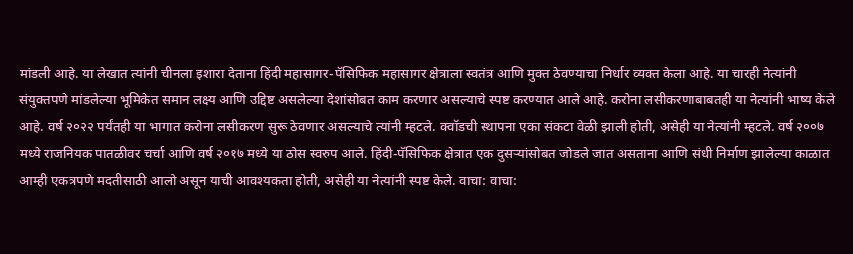मांडली आहे. या लेखात त्यांनी चीनला इशारा देताना हिंदी महासागर-पॅसिफिक महासागर क्षेत्राला स्वतंत्र आणि मुक्त ठेवण्याचा निर्धार व्यक्त केला आहे. या चारही नेत्यांनी संयुक्तपणे मांडलेल्या भूमिकेत समान लक्ष्य आणि उद्दिष्ट असलेल्या देशांसोबत काम करणार असल्याचे स्पष्ट करण्यात आले आहे. करोना लसीकरणाबाबतही या नेत्यांनी भाष्य केले आहे. वर्ष २०२२ पर्यंतही या भागात करोना लसीकरण सुरू ठेवणार असल्याचे त्यांनी म्हटले. क्वॉडची स्थापना एका संकटा वेळी झाली होती, असेही या नेत्यांनी म्हटले. वर्ष २००७ मध्ये राजनियक पातळीवर चर्चा आणि वर्ष २०१७ मध्ये या ठोस स्वरुप आले. हिंदी-पॅसिफिक क्षेत्रात एक दुसऱ्यांसोबत जोडले जात असताना आणि संधी निर्माण झालेल्या काळात आम्ही एकत्रपणे मदतीसाठी आलो असून याची आवश्यकता होती, असेही या नेत्यांनी स्पष्ट केले. वाचा: वाचा: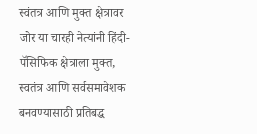स्वंतत्र आणि मुक्त क्षेत्रावर जोर या चारही नेत्यांनी हिंदी-पॅसिफिक क्षेत्राला मुक्त, स्वतंत्र आणि सर्वसमावेशक बनवण्यासाठी प्रतिबद्ध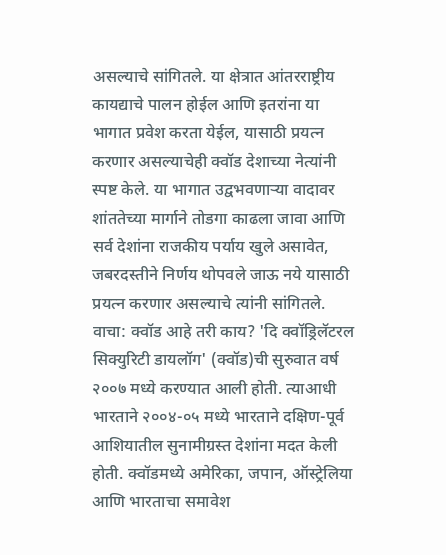असल्याचे सांगितले. या क्षेत्रात आंतरराष्ट्रीय कायद्याचे पालन होईल आणि इतरांना या भागात प्रवेश करता येईल, यासाठी प्रयत्न करणार असल्याचेही क्वॉड देशाच्या नेत्यांनी स्पष्ट केले. या भागात उद्वभवणाऱ्या वादावर शांततेच्या मार्गाने तोडगा काढला जावा आणि सर्व देशांना राजकीय पर्याय खुले असावेत, जबरदस्तीने निर्णय थोपवले जाऊ नये यासाठी प्रयत्न करणार असल्याचे त्यांनी सांगितले. वाचा: क्वॉड आहे तरी काय? 'दि क्वॉड्रिलॅटरल सिक्युरिटी डायलॉग' (क्वॉड)ची सुरुवात वर्ष २००७ मध्ये करण्यात आली होती. त्याआधी भारताने २००४-०५ मध्ये भारताने दक्षिण-पूर्व आशियातील सुनामीग्रस्त देशांना मदत केली होती. क्वॉडमध्ये अमेरिका, जपान, ऑस्ट्रेलिया आणि भारताचा समावेश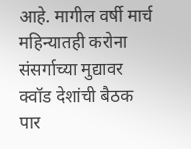आहे. मागील वर्षी मार्च महिन्यातही करोना संसर्गाच्या मुद्यावर क्वॉड देशांची बैठक पार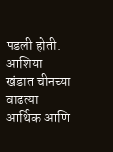पडली होती. आशिया खंडात चीनच्या वाढत्या आर्थिक आणि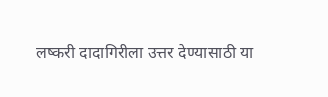लष्करी दादागिरीला उत्तर देण्यासाठी या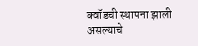क्वॉडची स्थापना झाली असल्याचे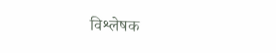विश्लेषक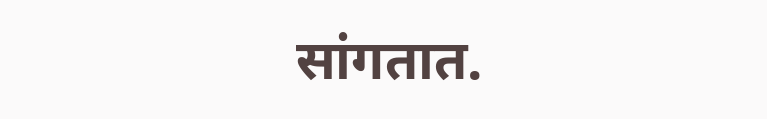सांगतात.